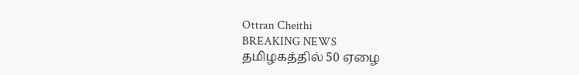Ottran Cheithi
BREAKING NEWS
தமிழகத்தில் 50 ஏழை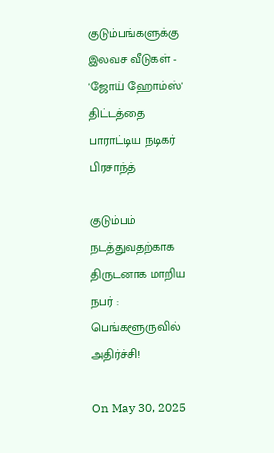குடும்பங்களுக்கு இலவச வீடுகள் - 'ஜோய் ஹோம்ஸ்' திட்டத்தை பாராட்டிய நடிகர் பிரசாந்த்

குடும்பம் நடத்துவதற்காக திருடனாக மாறிய நபர் : பெங்களூருவில் அதிர்ச்சி!

On May 30, 2025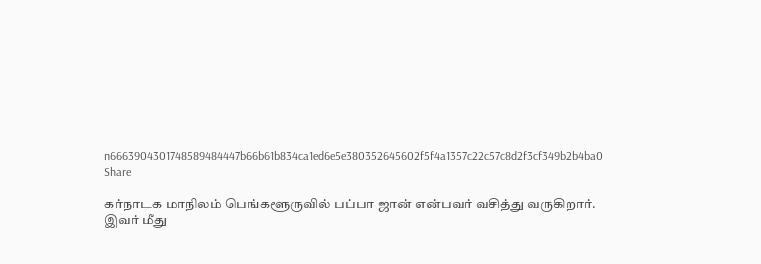n6663904301748589484447b66b61b834ca1ed6e5e380352645602f5f4a1357c22c57c8d2f3cf349b2b4ba0
Share

கர்நாடக மாநிலம் பெங்களூருவில் பப்பா ஜான் என்பவர் வசித்து வருகிறார். இவர் மீது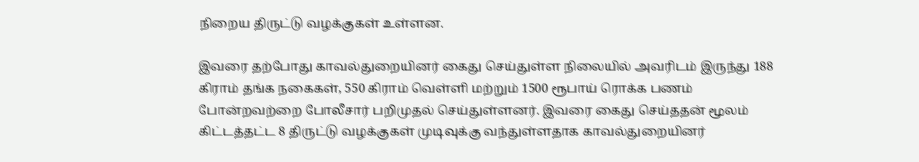நிறைய திருட்டு வழக்குகள் உள்ளன.

இவரை தற்போது காவல்துறையினர் கைது செய்துள்ள நிலையில் அவரிடம் இருந்து 188 கிராம் தங்க நகைகள், 550 கிராம் வெள்ளி மற்றும் 1500 ரூபாய் ரொக்க பணம் போன்றவற்றை போலீசார் பறிமுதல் செய்துள்ளனர். இவரை கைது செய்ததன் மூலம் கிட்டத்தட்ட 8 திருட்டு வழக்குகள் முடிவுக்கு வந்துள்ளதாக காவல்துறையினர்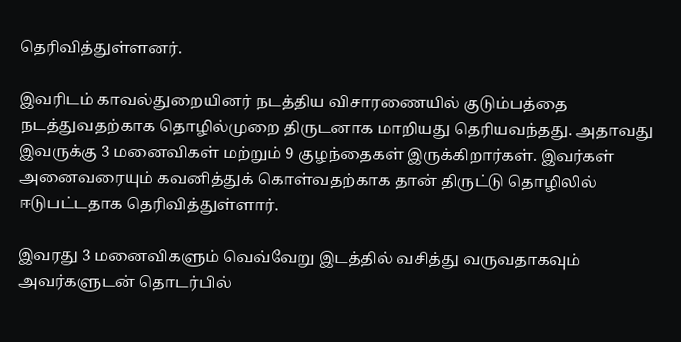தெரிவித்துள்ளனர்.

இவரிடம் காவல்துறையினர் நடத்திய விசாரணையில் குடும்பத்தை நடத்துவதற்காக தொழில்முறை திருடனாக மாறியது தெரியவந்தது. அதாவது இவருக்கு 3 மனைவிகள் மற்றும் 9 குழந்தைகள் இருக்கிறார்கள். இவர்கள் அனைவரையும் கவனித்துக் கொள்வதற்காக தான் திருட்டு தொழிலில் ஈடுபட்டதாக தெரிவித்துள்ளார்.

இவரது 3 மனைவிகளும் வெவ்வேறு இடத்தில் வசித்து வருவதாகவும் அவர்களுடன் தொடர்பில்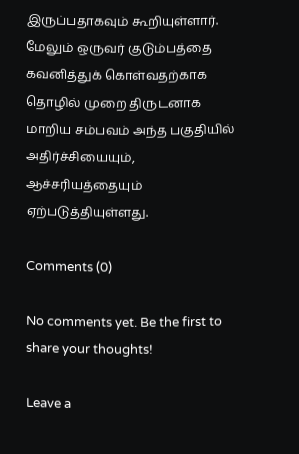இருப்பதாகவும் கூறியுள்ளார். மேலும் ஒருவர் குடும்பத்தை கவனித்துக் கொள்வதற்காக தொழில் முறை திருடனாக மாறிய சம்பவம் அந்த பகுதியில் அதிர்ச்சியையும், ஆச்சரியத்தையும் ஏற்படுத்தியுள்ளது.

Comments (0)

No comments yet. Be the first to share your thoughts!

Leave a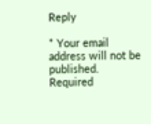Reply

* Your email address will not be published. Required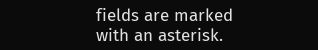fields are marked with an asterisk.